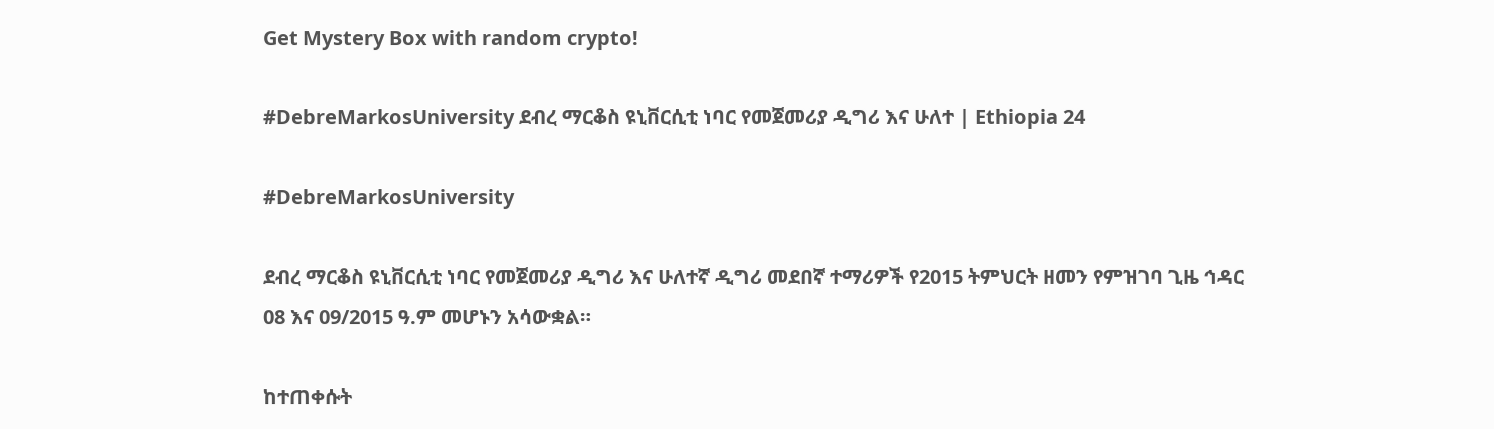Get Mystery Box with random crypto!

#DebreMarkosUniversity ደብረ ማርቆስ ዩኒቨርሲቲ ነባር የመጀመሪያ ዲግሪ እና ሁለተ | Ethiopia 24

#DebreMarkosUniversity

ደብረ ማርቆስ ዩኒቨርሲቲ ነባር የመጀመሪያ ዲግሪ እና ሁለተኛ ዲግሪ መደበኛ ተማሪዎች የ2015 ትምህርት ዘመን የምዝገባ ጊዜ ኅዳር 08 እና 09/2015 ዓ.ም መሆኑን አሳውቋል።

ከተጠቀሱት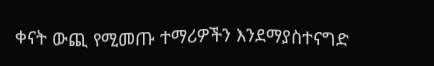ቀናት ውጪ የሚመጡ ተማሪዎችን እንደማያስተናግድ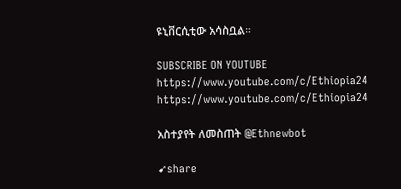ዩኒቨርሲቲው አሳስቧል።

SUBSCRIBE ON YOUTUBE
https://www.youtube.com/c/Ethiopia24
https://www.youtube.com/c/Ethiopia24

አስተያየት ለመስጠት @Ethnewbot

➹share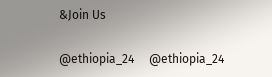&Join Us

@ethiopia_24     @ethiopia_24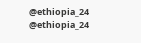@ethiopia_24     @ethiopia_24